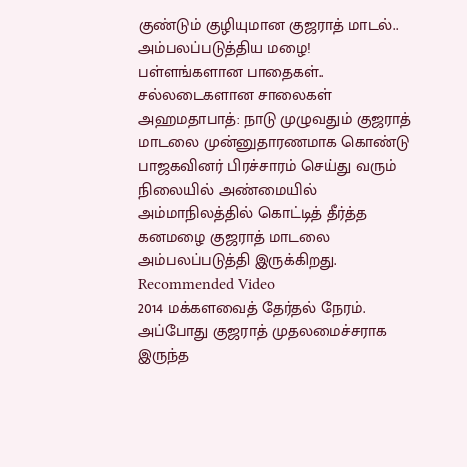குண்டும் குழியுமான குஜராத் மாடல்.. அம்பலப்படுத்திய மழை! பள்ளங்களான பாதைகள்.. சல்லடைகளான சாலைகள்
அஹமதாபாத்: நாடு முழுவதும் குஜராத் மாடலை முன்னுதாரணமாக கொண்டு பாஜகவினர் பிரச்சாரம் செய்து வரும் நிலையில் அண்மையில் அம்மாநிலத்தில் கொட்டித் தீர்த்த கனமழை குஜராத் மாடலை அம்பலப்படுத்தி இருக்கிறது.
Recommended Video
2014 மக்களவைத் தேர்தல் நேரம். அப்போது குஜராத் முதலமைச்சராக இருந்த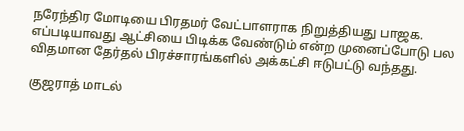நரேந்திர மோடியை பிரதமர் வேட்பாளராக நிறுத்தியது பாஜக.
எப்படியாவது ஆட்சியை பிடிக்க வேண்டும் என்ற முனைப்போடு பல விதமான தேர்தல் பிரச்சாரங்களில் அக்கட்சி ஈடுபட்டு வந்தது.

குஜராத் மாடல்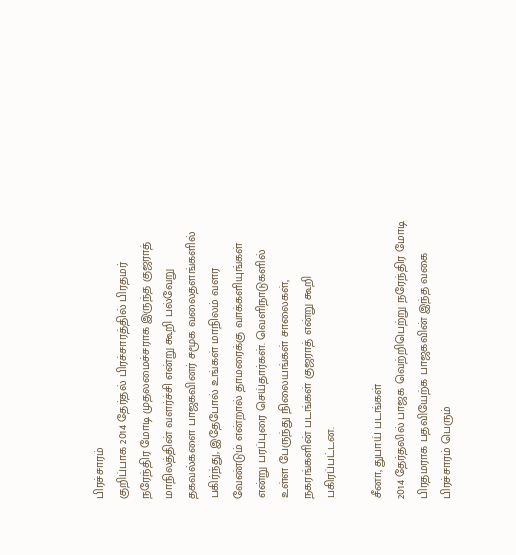பிரச்சாரம்
குறிப்பாக 2014 தேர்தல் பிரச்சாரத்தில் பிரதமர் நரேந்திர மோடி முதலமைச்சராக இருந்த குஜராத் மாநிலத்தின் வளர்ச்சி என்று கூறி பல்வேறு தகவல்களை பாஜகவினர் சமூக வலைதளங்களில் பகிர்ந்து, இதேபோல் உங்கள் மாநிலம் வளர வேண்டும் என்றால் தாமரைக்கு வாக்களியுங்கள் என்று பரப்புரை செய்தார்கள். வெளிநாடுகளில் உள்ள பேருந்து நிலையங்கள் சாலைகள், நகரங்களின் படங்கள் குஜராத் என்று கூறி பகிரப்பட்டன.

சீனா, துபாய் படங்கள்
2014 தேர்தலில் பாஜக வெற்றிபெற்று நரேந்திர மோடி பிரதமராக பதவியேற்க பாஜகவின் இந்த வகை பிரச்சாரம் பெரும்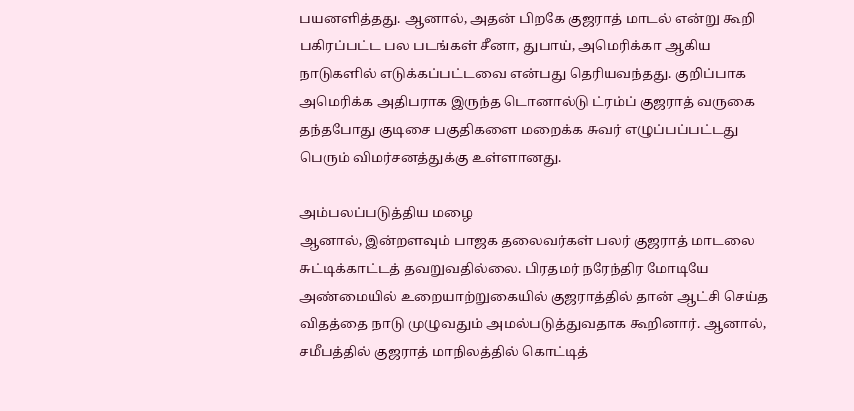பயனளித்தது. ஆனால், அதன் பிறகே குஜராத் மாடல் என்று கூறி பகிரப்பட்ட பல படங்கள் சீனா, துபாய், அமெரிக்கா ஆகிய நாடுகளில் எடுக்கப்பட்டவை என்பது தெரியவந்தது. குறிப்பாக அமெரிக்க அதிபராக இருந்த டொனால்டு ட்ரம்ப் குஜராத் வருகை தந்தபோது குடிசை பகுதிகளை மறைக்க சுவர் எழுப்பப்பட்டது பெரும் விமர்சனத்துக்கு உள்ளானது.

அம்பலப்படுத்திய மழை
ஆனால், இன்றளவும் பாஜக தலைவர்கள் பலர் குஜராத் மாடலை சுட்டிக்காட்டத் தவறுவதில்லை. பிரதமர் நரேந்திர மோடியே அண்மையில் உறையாற்றுகையில் குஜராத்தில் தான் ஆட்சி செய்த விதத்தை நாடு முழுவதும் அமல்படுத்துவதாக கூறினார். ஆனால், சமீபத்தில் குஜராத் மாநிலத்தில் கொட்டித்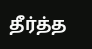தீர்த்த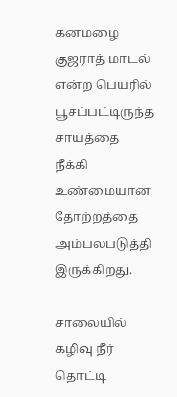கனமழை குஜராத் மாடல் என்ற பெயரில் பூசப்பட்டிருந்த சாயத்தை நீக்கி உண்மையான தோற்றத்தை அம்பலபடுத்தி இருக்கிறது.

சாலையில் கழிவு நீர் தொட்டி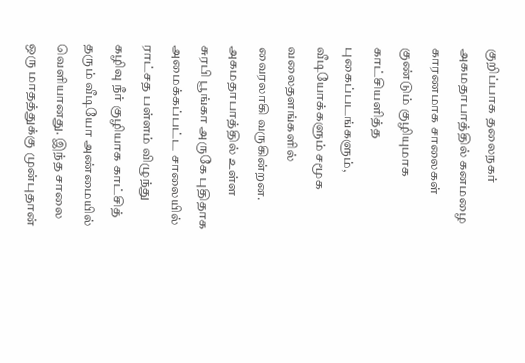குறிப்பாக தலைநகர் அகமதாபாத்தில் கனமழை காரணமாக சாலைகள் குண்டும் குழியுமாக காட்சியளித்த புகைப்படங்களும், வீடியோக்களும் சமூக வலைதளங்களில் வைரலாகி வருகின்றன. அகமதாபாத்தில் உள்ள சுரபி பூங்கா அருகே புதிதாக அமைக்கப்பட்ட சாலையில் ராட்சத பள்ளம் விழுந்து கழிவு நீர் குழியாக காட்சித் தரும் வீடியோ அண்மையில் வெளியானது. இந்த சாலை ஒரு மாதத்துக்கு முன்புதான்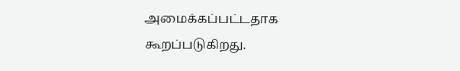அமைக்கப்பட்டதாக கூறப்படுகிறது.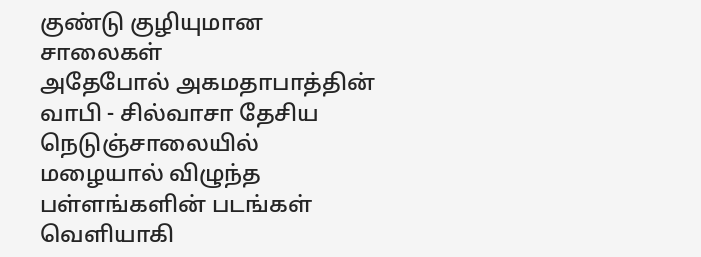குண்டு குழியுமான சாலைகள்
அதேபோல் அகமதாபாத்தின் வாபி - சில்வாசா தேசிய நெடுஞ்சாலையில் மழையால் விழுந்த பள்ளங்களின் படங்கள் வெளியாகி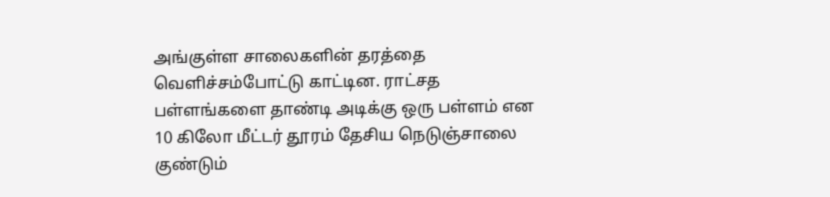அங்குள்ள சாலைகளின் தரத்தை வெளிச்சம்போட்டு காட்டின. ராட்சத பள்ளங்களை தாண்டி அடிக்கு ஒரு பள்ளம் என 10 கிலோ மீட்டர் தூரம் தேசிய நெடுஞ்சாலை குண்டும்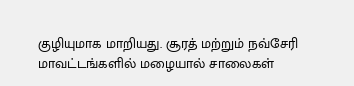குழியுமாக மாறியது. சூரத் மற்றும் நவ்சேரி மாவட்டங்களில் மழையால் சாலைகள்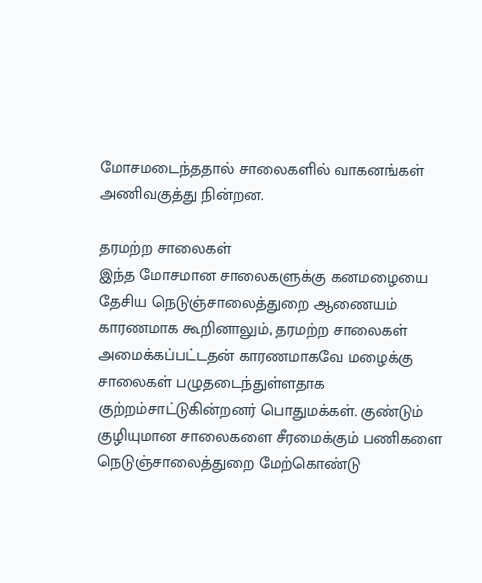மோசமடைந்ததால் சாலைகளில் வாகனங்கள் அணிவகுத்து நின்றன.

தரமற்ற சாலைகள்
இந்த மோசமான சாலைகளுக்கு கனமழையை தேசிய நெடுஞ்சாலைத்துறை ஆணையம் காரணமாக கூறினாலும், தரமற்ற சாலைகள் அமைக்கப்பட்டதன் காரணமாகவே மழைக்கு சாலைகள் பழுதடைந்துள்ளதாக குற்றம்சாட்டுகின்றனர் பொதுமக்கள். குண்டும் குழியுமான சாலைகளை சீரமைக்கும் பணிகளை நெடுஞ்சாலைத்துறை மேற்கொண்டு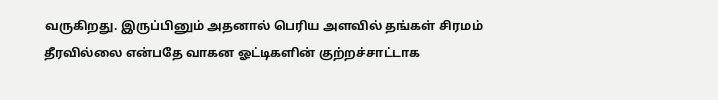வருகிறது. இருப்பினும் அதனால் பெரிய அளவில் தங்கள் சிரமம் தீரவில்லை என்பதே வாகன ஓட்டிகளின் குற்றச்சாட்டாக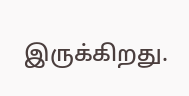இருக்கிறது.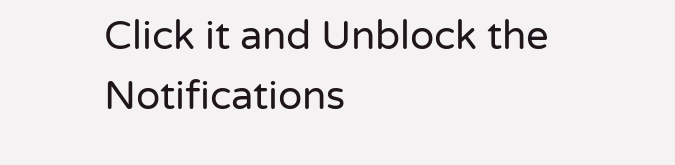Click it and Unblock the Notifications